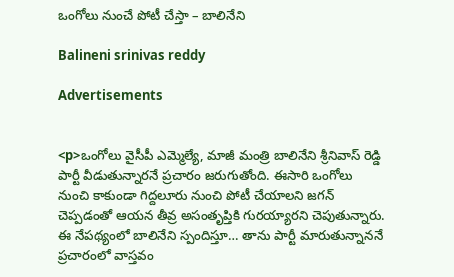ఒంగోలు నుంచే పోటీ చేస్తా – బాలినేని

Balineni srinivas reddy

Advertisements


<p>ఒంగోలు వైసీపీ ఎమ్మెల్యే, మాజీ మంత్రి బాలినేని శ్రీనివాస్ రెడ్డి పార్టీ వీడుతున్నారనే ప్రచారం జరుగుతోంది. ఈసారి ఒంగోలు నుంచి కాకుండా గిద్దలూరు నుంచి పోటీ చేయాలని జగన్ చెప్పడంతో ఆయన తీవ్ర అసంతృప్తికి గురయ్యారని చెపుతున్నారు. ఈ నేపథ్యంలో బాలినేని స్పందిస్తూ… తాను పార్టీ మారుతున్నాననే ప్రచారంలో వాస్తవం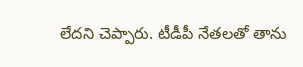లేదని చెప్పారు. టీడీపీ నేతలతో తాను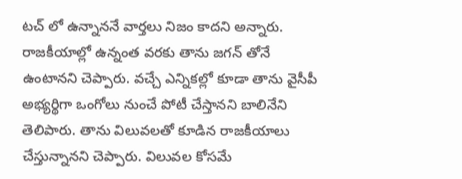టచ్ లో ఉన్నాననే వార్తలు నిజం కాదని అన్నారు. రాజకీయాల్లో ఉన్నంత వరకు తాను జగన్ తోనే ఉంటానని చెప్పారు. వచ్చే ఎన్నికల్లో కూడా తాను వైసీపీ అభ్యర్థిగా ఒంగోలు నుంచే పోటీ చేస్తానని బాలినేని తెలిపారు. తాను విలువలతో కూడిన రాజకీయాలు చేస్తున్నానని చెప్పారు. విలువల కోసమే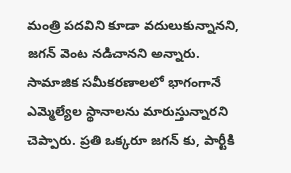మంత్రి పదవిని కూడా వదులుకున్నానని, జగన్ వెంట నడిచానని అన్నారు. సామాజిక సమీకరణాలలో భాగంగానే ఎమ్మెల్యేల స్థానాలను మారుస్తున్నారని చెప్పారు. ప్రతి ఒక్కరూ జగన్ కు, పార్టీకి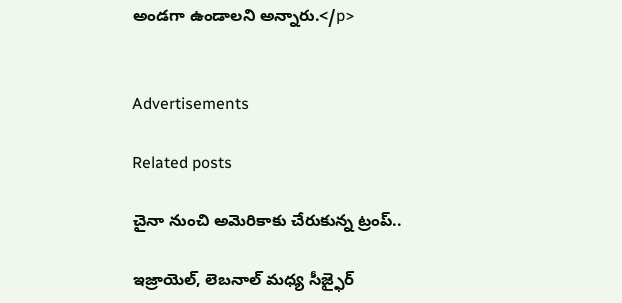అండగా ఉండాలని అన్నారు.</p>


Advertisements

Related posts

చైనా నుంచి అమెరికాకు చేరుకున్న ట్రంప్‌..

ఇజ్రాయెల్, లెబనాల్ మధ్య సీజ్ఫైర్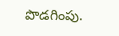పొడగింపు.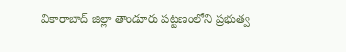వికారాబాద్ జిల్లా తాండూరు పట్టణంలోని ప్రభుత్వ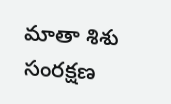మాతా శిశు సంరక్షణ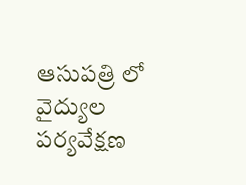ఆసుపత్రి లో వైద్యుల పర్యవేక్షణ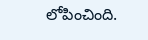లోపించింది.